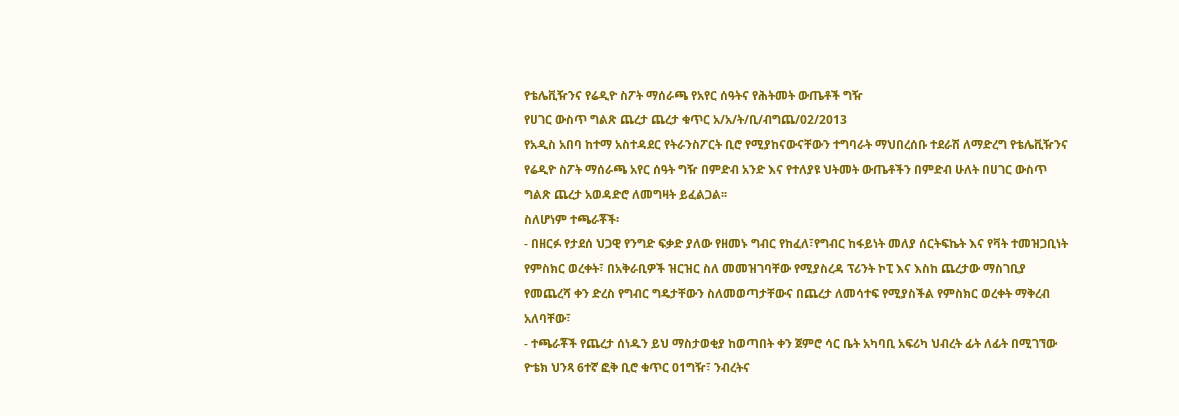የቴሌቪዥንና የሬዲዮ ስፖት ማሰራጫ የአየር ሰዓትና የሕትመት ውጤቶች ግዥ
የሀገር ውስጥ ግልጽ ጨረታ ጨረታ ቁጥር አ/አ/ት/ቢ/ብግጨ/02/2013
የአዲስ አበባ ከተማ አስተዳደር የትራንስፖርት ቢሮ የሚያከናውናቸውን ተግባራት ማህበረሰቡ ተደራሽ ለማድረግ የቴሌቪዥንና የሬዲዮ ስፖት ማሰራጫ አየር ሰዓት ግዥ በምድብ አንድ እና የተለያዩ ህትመት ውጤቶችን በምድብ ሁለት በሀገር ውስጥ ግልጽ ጨረታ አወዳድሮ ለመግዛት ይፈልጋል፡፡
ስለሆነም ተጫራቾች፡
- በዘርፉ የታደሰ ህጋዊ የንግድ ፍቃድ ያለው የዘመኑ ግብር የከፈለ፣የግብር ከፋይነት መለያ ሰርትፍኬት እና የቫት ተመዝጋቢነት የምስክር ወረቀት፣ በአቅራቢዎች ዝርዝር ስለ መመዝገባቸው የሚያስረዳ ፕሪንት ኮፒ እና እስከ ጨረታው ማስገቢያ የመጨረሻ ቀን ድረስ የግብር ግዴታቸውን ስለመወጣታቸውና በጨረታ ለመሳተፍ የሚያስችል የምስክር ወረቀት ማቅረብ አለባቸው፣
- ተጫራቾች የጨረታ ሰነዱን ይህ ማስታወቂያ ከወጣበት ቀን ጀምሮ ሳር ቤት አካባቢ አፍሪካ ህብረት ፊት ለፊት በሚገኘው ዮቴክ ህንጻ 6ተኛ ፎቅ ቢሮ ቁጥር 01ግዥ፣ ንብረትና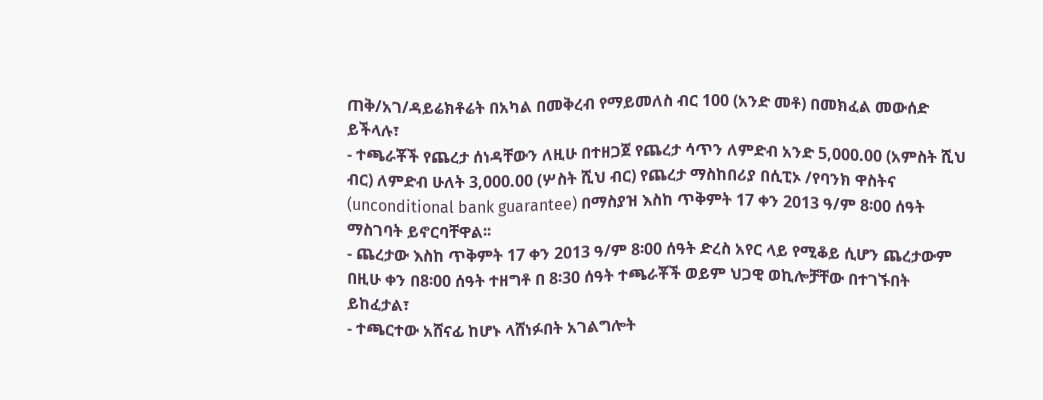ጠቅ/አገ/ዳይሬክቶሬት በአካል በመቅረብ የማይመለስ ብር 100 (አንድ መቶ) በመክፈል መውሰድ ይችላሉ፣
- ተጫራቾች የጨረታ ሰነዳቸውን ለዚሁ በተዘጋጀ የጨረታ ሳጥን ለምድብ አንድ 5,000.00 (አምስት ሺህ ብር) ለምድብ ሁለት 3,000.00 (ሦስት ሺህ ብር) የጨረታ ማስከበሪያ በሲፒኦ /የባንክ ዋስትና (unconditional bank guarantee) በማስያዝ እስከ ጥቅምት 17 ቀን 2013 ዓ/ም 8፡00 ሰዓት ማስገባት ይኖርባቸዋል፡፡
- ጨረታው እስከ ጥቅምት 17 ቀን 2013 ዓ/ም 8፡00 ሰዓት ድረስ አየር ላይ የሚቆይ ሲሆን ጨረታውም በዚሁ ቀን በ8፡00 ሰዓት ተዘግቶ በ 8፡30 ሰዓት ተጫራቾች ወይም ህጋዊ ወኪሎቻቸው በተገኙበት ይከፈታል፣
- ተጫርተው አሸናፊ ከሆኑ ላሸነፉበት አገልግሎት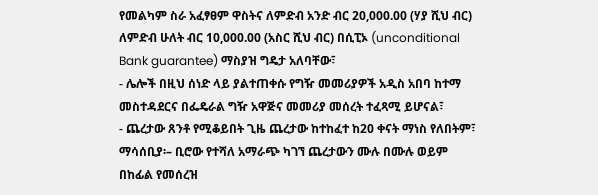የመልካም ስራ አፈፃፀም ዋስትና ለምድብ አንድ ብር 20,000.00 (ሃያ ሺህ ብር) ለምድብ ሁለት ብር 10,000.00 (አስር ሺህ ብር) በሲፒኦ (unconditional Bank guarantee) ማስያዝ ግዴታ አለባቸው፣
- ሌሎች በዚህ ሰነድ ላይ ያልተጠቀሱ የግዥ መመሪያዎች አዲስ አበባ ከተማ መስተዳደርና በፌዴራል ግዥ አዋጅና መመሪያ መሰረት ተፈጻሚ ይሆናል፣
- ጨረታው ጸንቶ የሚቆይበት ጊዜ ጨረታው ከተከፈተ ከ20 ቀናት ማነስ የለበትም፣
ማሳሰቢያ፡– ቢሮው የተሻለ አማራጭ ካገኘ ጨረታውን ሙሉ በሙሉ ወይም በከፊል የመሰረዝ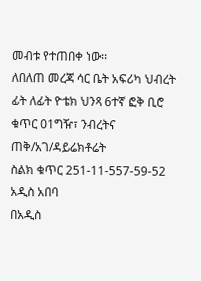መብቱ የተጠበቀ ነው፡፡
ለበለጠ መረጃ ሳር ቤት አፍሪካ ህብረት ፊት ለፊት ዮቴክ ህንጻ 6ተኛ ፎቅ ቢሮ ቁጥር 01ግዥ፣ ንብረትና ጠቅ/አገ/ዳይሬክቶሬት
ስልክ ቁጥር 251-11-557-59-52
አዲስ አበባ
በአዲስ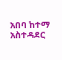አበባ ከተማ አስተዳደር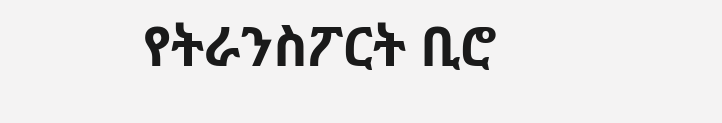የትራንስፖርት ቢሮ